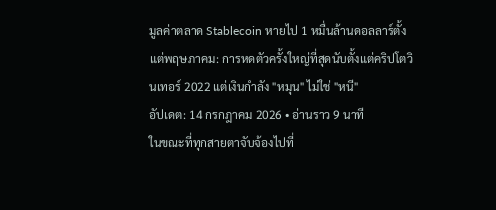มูลค่าตลาด Stablecoin หายไป 1 หมื่นล้านดอลลาร์ตั้งแต่พฤษภาคม: การหดตัวครั้งใหญ่ที่สุดนับตั้งแต่คริปโตวินเทอร์ 2022 แต่เงินกำลัง "หมุน" ไม่ใช่ "หนี"
อัปเดต: 14 กรกฎาคม 2026 • อ่านราว 9 นาที
ในขณะที่ทุกสายตาจับจ้องไปที่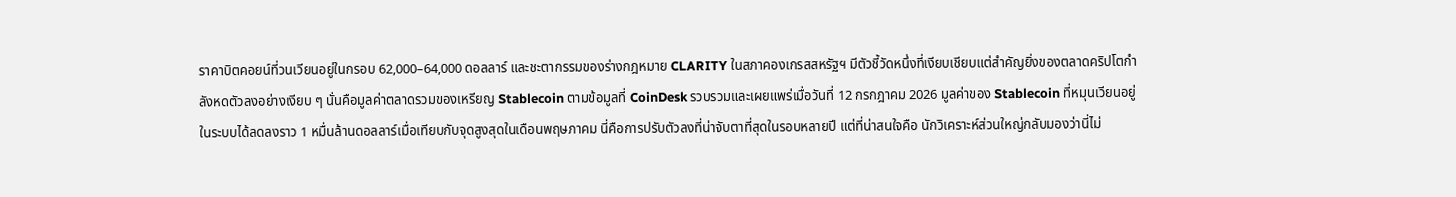ราคาบิตคอยน์ที่วนเวียนอยู่ในกรอบ 62,000–64,000 ดอลลาร์ และชะตากรรมของร่างกฎหมาย CLARITY ในสภาคองเกรสสหรัฐฯ มีตัวชี้วัดหนึ่งที่เงียบเชียบแต่สำคัญยิ่งของตลาดคริปโตกำลังหดตัวลงอย่างเงียบ ๆ นั่นคือมูลค่าตลาดรวมของเหรียญ Stablecoin ตามข้อมูลที่ CoinDesk รวบรวมและเผยแพร่เมื่อวันที่ 12 กรกฎาคม 2026 มูลค่าของ Stablecoin ที่หมุนเวียนอยู่ในระบบได้ลดลงราว 1 หมื่นล้านดอลลาร์เมื่อเทียบกับจุดสูงสุดในเดือนพฤษภาคม นี่คือการปรับตัวลงที่น่าจับตาที่สุดในรอบหลายปี แต่ที่น่าสนใจคือ นักวิเคราะห์ส่วนใหญ่กลับมองว่านี่ไม่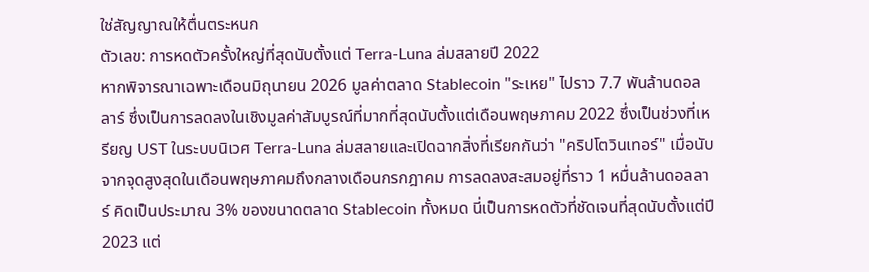ใช่สัญญาณให้ตื่นตระหนก
ตัวเลข: การหดตัวครั้งใหญ่ที่สุดนับตั้งแต่ Terra-Luna ล่มสลายปี 2022
หากพิจารณาเฉพาะเดือนมิถุนายน 2026 มูลค่าตลาด Stablecoin "ระเหย" ไปราว 7.7 พันล้านดอลลาร์ ซึ่งเป็นการลดลงในเชิงมูลค่าสัมบูรณ์ที่มากที่สุดนับตั้งแต่เดือนพฤษภาคม 2022 ซึ่งเป็นช่วงที่เหรียญ UST ในระบบนิเวศ Terra-Luna ล่มสลายและเปิดฉากสิ่งที่เรียกกันว่า "คริปโตวินเทอร์" เมื่อนับจากจุดสูงสุดในเดือนพฤษภาคมถึงกลางเดือนกรกฎาคม การลดลงสะสมอยู่ที่ราว 1 หมื่นล้านดอลลาร์ คิดเป็นประมาณ 3% ของขนาดตลาด Stablecoin ทั้งหมด นี่เป็นการหดตัวที่ชัดเจนที่สุดนับตั้งแต่ปี 2023 แต่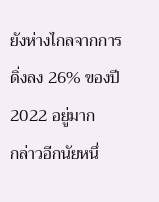ยังห่างไกลจากการดิ่งลง 26% ของปี 2022 อยู่มาก
กล่าวอีกนัยหนึ่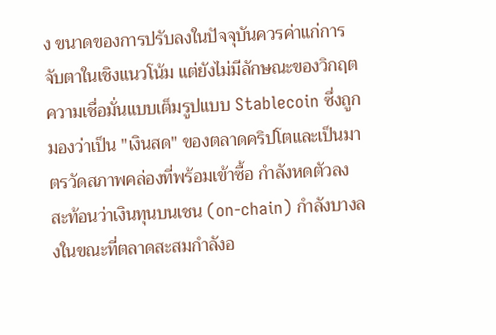ง ขนาดของการปรับลงในปัจจุบันควรค่าแก่การจับตาในเชิงแนวโน้ม แต่ยังไม่มีลักษณะของวิกฤตความเชื่อมั่นแบบเต็มรูปแบบ Stablecoin ซึ่งถูกมองว่าเป็น "เงินสด" ของตลาดคริปโตและเป็นมาตรวัดสภาพคล่องที่พร้อมเข้าซื้อ กำลังหดตัวลง สะท้อนว่าเงินทุนบนเชน (on-chain) กำลังบางลงในขณะที่ตลาดสะสมกำลังอ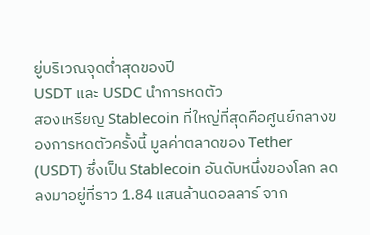ยู่บริเวณจุดต่ำสุดของปี
USDT และ USDC นำการหดตัว
สองเหรียญ Stablecoin ที่ใหญ่ที่สุดคือศูนย์กลางของการหดตัวครั้งนี้ มูลค่าตลาดของ Tether (USDT) ซึ่งเป็น Stablecoin อันดับหนึ่งของโลก ลดลงมาอยู่ที่ราว 1.84 แสนล้านดอลลาร์ จาก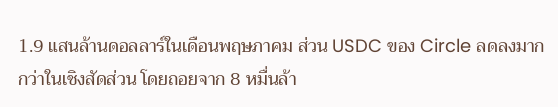1.9 แสนล้านดอลลาร์ในเดือนพฤษภาคม ส่วน USDC ของ Circle ลดลงมากกว่าในเชิงสัดส่วน โดยถอยจาก 8 หมื่นล้า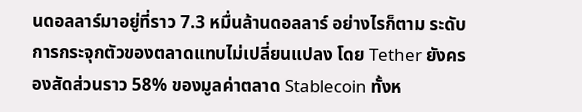นดอลลาร์มาอยู่ที่ราว 7.3 หมื่นล้านดอลลาร์ อย่างไรก็ตาม ระดับการกระจุกตัวของตลาดแทบไม่เปลี่ยนแปลง โดย Tether ยังครองสัดส่วนราว 58% ของมูลค่าตลาด Stablecoin ทั้งห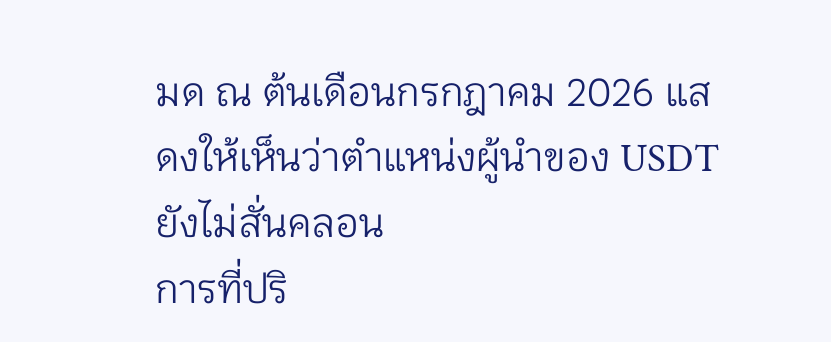มด ณ ต้นเดือนกรกฎาคม 2026 แสดงให้เห็นว่าตำแหน่งผู้นำของ USDT ยังไม่สั่นคลอน
การที่ปริ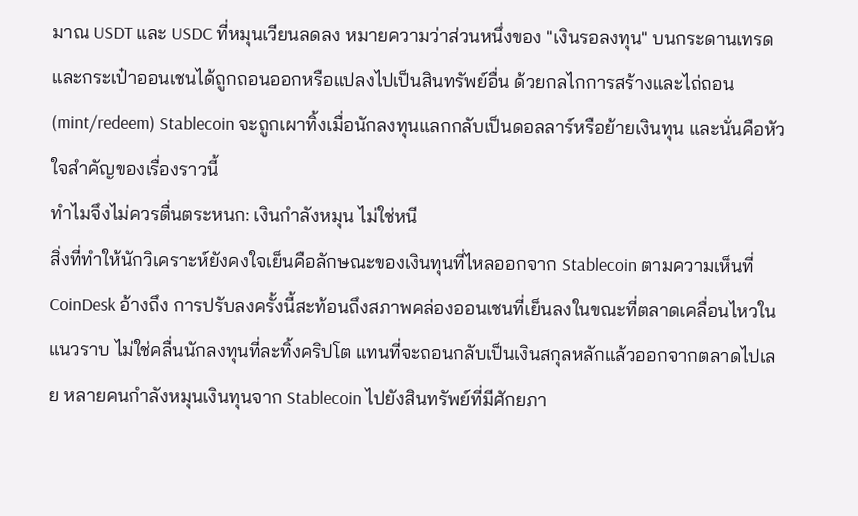มาณ USDT และ USDC ที่หมุนเวียนลดลง หมายความว่าส่วนหนึ่งของ "เงินรอลงทุน" บนกระดานเทรดและกระเป๋าออนเชนได้ถูกถอนออกหรือแปลงไปเป็นสินทรัพย์อื่น ด้วยกลไกการสร้างและไถ่ถอน (mint/redeem) Stablecoin จะถูกเผาทิ้งเมื่อนักลงทุนแลกกลับเป็นดอลลาร์หรือย้ายเงินทุน และนั่นคือหัวใจสำคัญของเรื่องราวนี้
ทำไมจึงไม่ควรตื่นตระหนก: เงินกำลังหมุน ไม่ใช่หนี
สิ่งที่ทำให้นักวิเคราะห์ยังคงใจเย็นคือลักษณะของเงินทุนที่ไหลออกจาก Stablecoin ตามความเห็นที่ CoinDesk อ้างถึง การปรับลงครั้งนี้สะท้อนถึงสภาพคล่องออนเชนที่เย็นลงในขณะที่ตลาดเคลื่อนไหวในแนวราบ ไม่ใช่คลื่นนักลงทุนที่ละทิ้งคริปโต แทนที่จะถอนกลับเป็นเงินสกุลหลักแล้วออกจากตลาดไปเลย หลายคนกำลังหมุนเงินทุนจาก Stablecoin ไปยังสินทรัพย์ที่มีศักยภา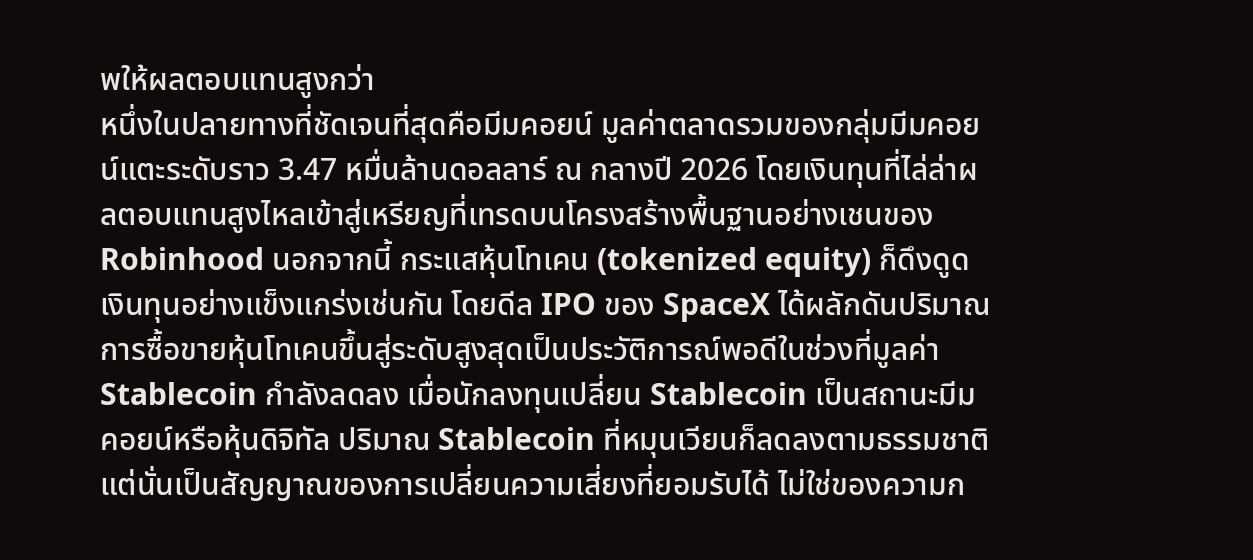พให้ผลตอบแทนสูงกว่า
หนึ่งในปลายทางที่ชัดเจนที่สุดคือมีมคอยน์ มูลค่าตลาดรวมของกลุ่มมีมคอยน์แตะระดับราว 3.47 หมื่นล้านดอลลาร์ ณ กลางปี 2026 โดยเงินทุนที่ไล่ล่าผลตอบแทนสูงไหลเข้าสู่เหรียญที่เทรดบนโครงสร้างพื้นฐานอย่างเชนของ Robinhood นอกจากนี้ กระแสหุ้นโทเคน (tokenized equity) ก็ดึงดูดเงินทุนอย่างแข็งแกร่งเช่นกัน โดยดีล IPO ของ SpaceX ได้ผลักดันปริมาณการซื้อขายหุ้นโทเคนขึ้นสู่ระดับสูงสุดเป็นประวัติการณ์พอดีในช่วงที่มูลค่า Stablecoin กำลังลดลง เมื่อนักลงทุนเปลี่ยน Stablecoin เป็นสถานะมีมคอยน์หรือหุ้นดิจิทัล ปริมาณ Stablecoin ที่หมุนเวียนก็ลดลงตามธรรมชาติ แต่นั่นเป็นสัญญาณของการเปลี่ยนความเสี่ยงที่ยอมรับได้ ไม่ใช่ของความก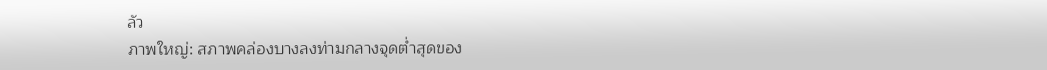ลัว
ภาพใหญ่: สภาพคล่องบางลงท่ามกลางจุดต่ำสุดของ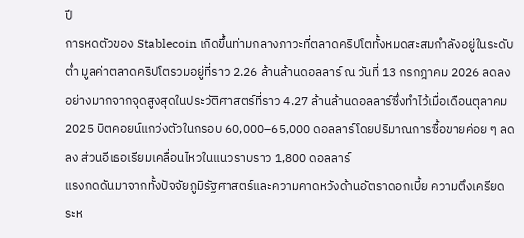ปี
การหดตัวของ Stablecoin เกิดขึ้นท่ามกลางภาวะที่ตลาดคริปโตทั้งหมดสะสมกำลังอยู่ในระดับต่ำ มูลค่าตลาดคริปโตรวมอยู่ที่ราว 2.26 ล้านล้านดอลลาร์ ณ วันที่ 13 กรกฎาคม 2026 ลดลงอย่างมากจากจุดสูงสุดในประวัติศาสตร์ที่ราว 4.27 ล้านล้านดอลลาร์ซึ่งทำไว้เมื่อเดือนตุลาคม 2025 บิตคอยน์แกว่งตัวในกรอบ 60,000–65,000 ดอลลาร์โดยปริมาณการซื้อขายค่อย ๆ ลดลง ส่วนอีเธอเรียมเคลื่อนไหวในแนวราบราว 1,800 ดอลลาร์
แรงกดดันมาจากทั้งปัจจัยภูมิรัฐศาสตร์และความคาดหวังด้านอัตราดอกเบี้ย ความตึงเครียดระห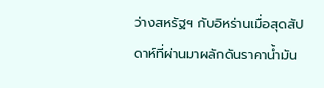ว่างสหรัฐฯ กับอิหร่านเมื่อสุดสัปดาห์ที่ผ่านมาผลักดันราคาน้ำมัน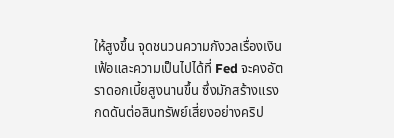ให้สูงขึ้น จุดชนวนความกังวลเรื่องเงินเฟ้อและความเป็นไปได้ที่ Fed จะคงอัตราดอกเบี้ยสูงนานขึ้น ซึ่งมักสร้างแรงกดดันต่อสินทรัพย์เสี่ยงอย่างคริป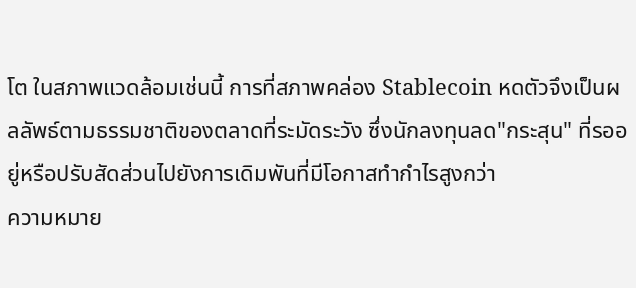โต ในสภาพแวดล้อมเช่นนี้ การที่สภาพคล่อง Stablecoin หดตัวจึงเป็นผลลัพธ์ตามธรรมชาติของตลาดที่ระมัดระวัง ซึ่งนักลงทุนลด"กระสุน" ที่รออยู่หรือปรับสัดส่วนไปยังการเดิมพันที่มีโอกาสทำกำไรสูงกว่า
ความหมาย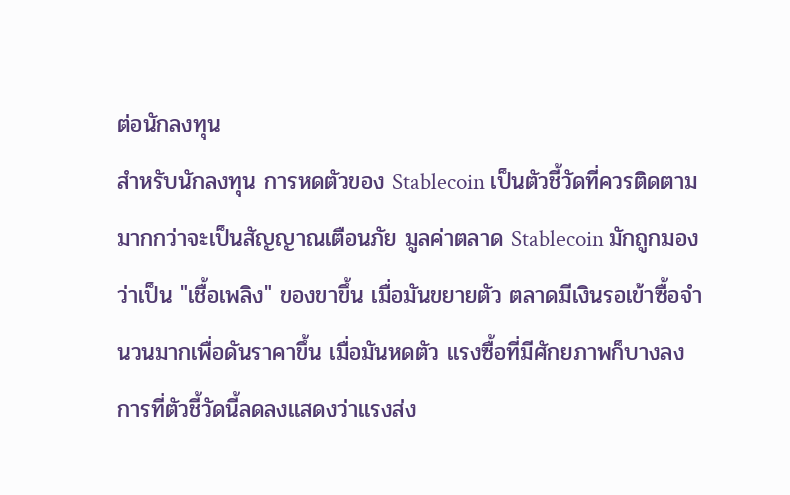ต่อนักลงทุน
สำหรับนักลงทุน การหดตัวของ Stablecoin เป็นตัวชี้วัดที่ควรติดตามมากกว่าจะเป็นสัญญาณเตือนภัย มูลค่าตลาด Stablecoin มักถูกมองว่าเป็น "เชื้อเพลิง" ของขาขึ้น เมื่อมันขยายตัว ตลาดมีเงินรอเข้าซื้อจำนวนมากเพื่อดันราคาขึ้น เมื่อมันหดตัว แรงซื้อที่มีศักยภาพก็บางลง การที่ตัวชี้วัดนี้ลดลงแสดงว่าแรงส่ง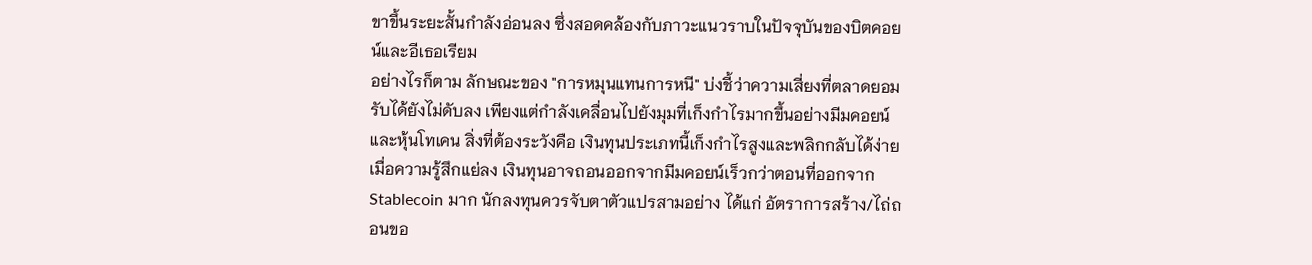ขาขึ้นระยะสั้นกำลังอ่อนลง ซึ่งสอดคล้องกับภาวะแนวราบในปัจจุบันของบิตคอยน์และอีเธอเรียม
อย่างไรก็ตาม ลักษณะของ "การหมุนแทนการหนี" บ่งชี้ว่าความเสี่ยงที่ตลาดยอมรับได้ยังไม่ดับลง เพียงแต่กำลังเคลื่อนไปยังมุมที่เก็งกำไรมากขึ้นอย่างมีมคอยน์และหุ้นโทเคน สิ่งที่ต้องระวังคือ เงินทุนประเภทนี้เก็งกำไรสูงและพลิกกลับได้ง่าย เมื่อความรู้สึกแย่ลง เงินทุนอาจถอนออกจากมีมคอยน์เร็วกว่าตอนที่ออกจาก Stablecoin มาก นักลงทุนควรจับตาตัวแปรสามอย่าง ได้แก่ อัตราการสร้าง/ไถ่ถอนขอ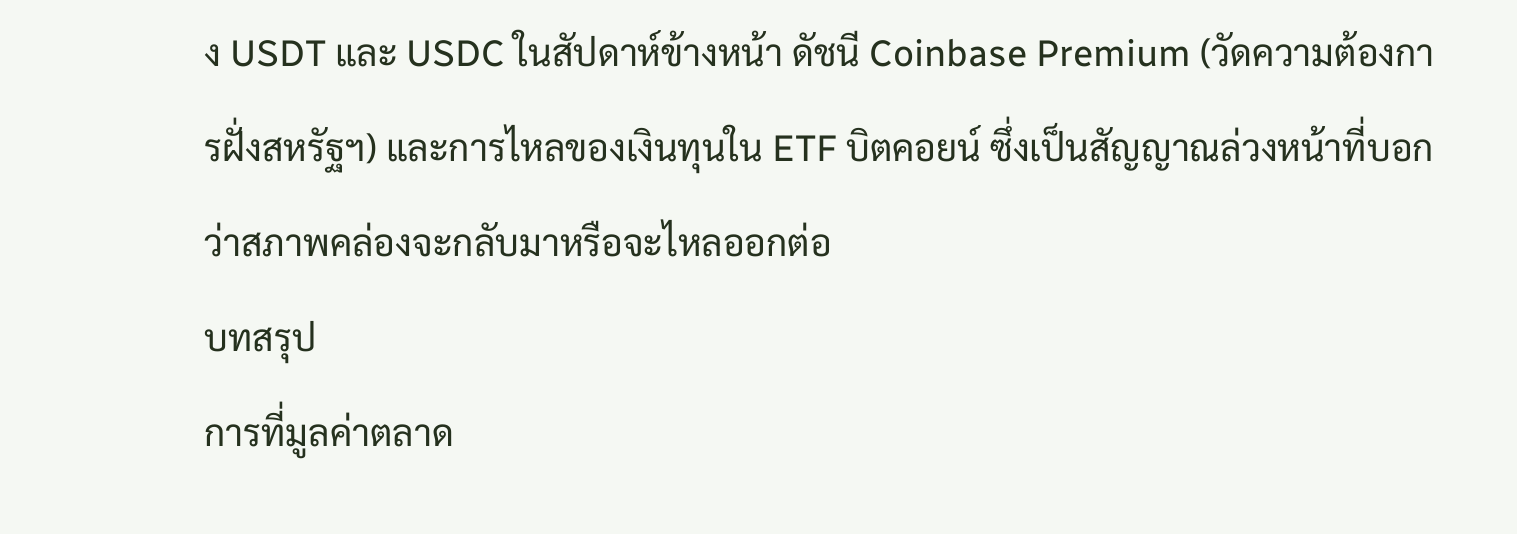ง USDT และ USDC ในสัปดาห์ข้างหน้า ดัชนี Coinbase Premium (วัดความต้องการฝั่งสหรัฐฯ) และการไหลของเงินทุนใน ETF บิตคอยน์ ซึ่งเป็นสัญญาณล่วงหน้าที่บอกว่าสภาพคล่องจะกลับมาหรือจะไหลออกต่อ
บทสรุป
การที่มูลค่าตลาด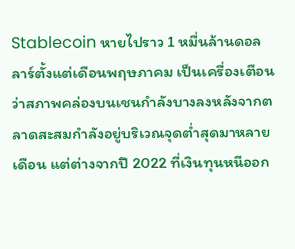Stablecoin หายไปราว 1 หมื่นล้านดอลลาร์ตั้งแต่เดือนพฤษภาคม เป็นเครื่องเตือนว่าสภาพคล่องบนเชนกำลังบางลงหลังจากตลาดสะสมกำลังอยู่บริเวณจุดต่ำสุดมาหลายเดือน แต่ต่างจากปี 2022 ที่เงินทุนหนีออก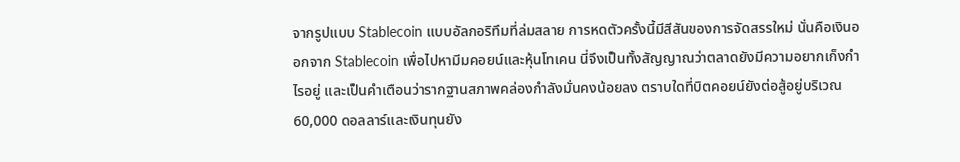จากรูปแบบ Stablecoin แบบอัลกอริทึมที่ล่มสลาย การหดตัวครั้งนี้มีสีสันของการจัดสรรใหม่ นั่นคือเงินออกจาก Stablecoin เพื่อไปหามีมคอยน์และหุ้นโทเคน นี่จึงเป็นทั้งสัญญาณว่าตลาดยังมีความอยากเก็งกำไรอยู่ และเป็นคำเตือนว่ารากฐานสภาพคล่องกำลังมั่นคงน้อยลง ตราบใดที่บิตคอยน์ยังต่อสู้อยู่บริเวณ 60,000 ดอลลาร์และเงินทุนยัง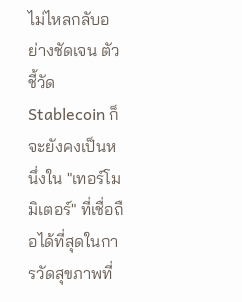ไม่ไหลกลับอย่างชัดเจน ตัวชี้วัด Stablecoin ก็จะยังคงเป็นหนึ่งใน "เทอร์โมมิเตอร์" ที่เชื่อถือได้ที่สุดในการวัดสุขภาพที่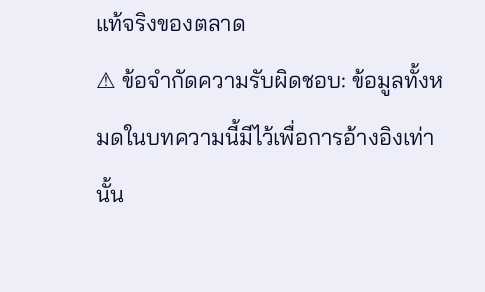แท้จริงของตลาด
⚠ ข้อจำกัดความรับผิดชอบ: ข้อมูลทั้งหมดในบทความนี้มีไว้เพื่อการอ้างอิงเท่านั้น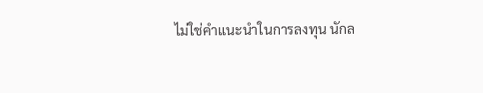ไม่ใช่คำแนะนำในการลงทุน นักล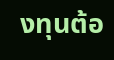งทุนต้อ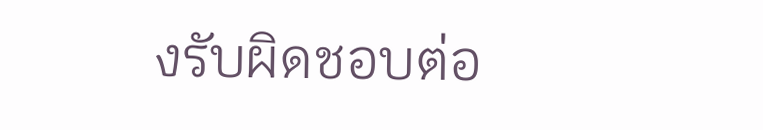งรับผิดชอบต่อ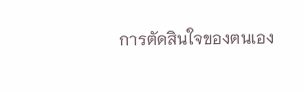การตัดสินใจของตนเอง